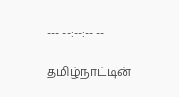--- --:--:-- --

தமிழ்நாட்டின்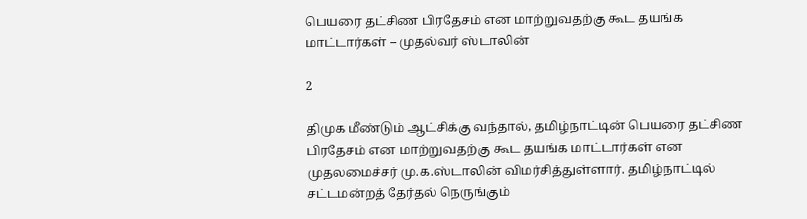பெயரை தட்சிண பிரதேசம் என மாற்றுவதற்கு கூட தயங்க மாட்டார்கள் – முதல்வர் ஸ்டாலின்

2

திமுக மீண்டும் ஆட்சிக்கு வந்தால், தமிழ்நாட்டின் பெயரை தட்சிண பிரதேசம் என மாற்றுவதற்கு கூட தயங்க மாட்டார்கள் என முதலமைச்சர் மு.க.ஸ்டாலின் விமர்சித்துள்ளார். தமிழ்நாட்டில் சட்டமன்றத் தேர்தல் நெருங்கும்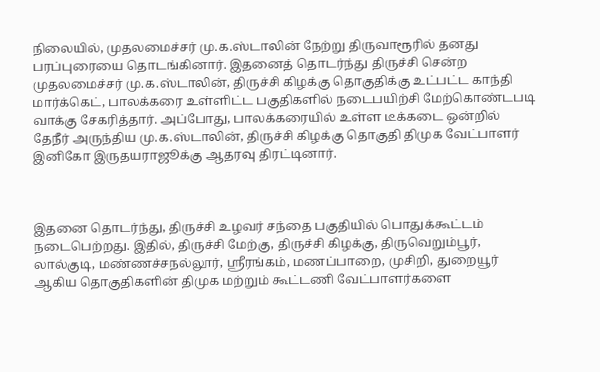நிலையில், முதலமைச்சர் மு.க.ஸ்டாலின் நேற்று திருவாரூரில் தனது பரப்புரையை தொடங்கினார். இதனைத் தொடர்ந்து திருச்சி சென்ற முதலமைச்சர் மு.க.ஸ்டாலின், திருச்சி கிழக்கு தொகுதிக்கு உட்பட்ட காந்தி மார்க்கெட், பாலக்கரை உள்ளிட்ட பகுதிகளில் நடைபயிற்சி மேற்கொண்டபடி வாக்கு சேகரித்தார். அப்போது, பாலக்கரையில் உள்ள டீக்கடை ஒன்றில் தேநீர் அருந்திய மு.க.ஸ்டாலின், திருச்சி கிழக்கு தொகுதி திமுக வேட்பாளர் இனிகோ இருதயராஜூக்கு ஆதரவு திரட்டினார்.



இதனை தொடர்ந்து, திருச்சி உழவர் சந்தை பகுதியில் பொதுக்கூட்டம் நடைபெற்றது. இதில், திருச்சி மேற்கு, திருச்சி கிழக்கு, திருவெறும்பூர், லால்குடி, மண்ணச்சநல்லூர், ஸ்ரீரங்கம், மணப்பாறை, முசிறி, துறையூர் ஆகிய தொகுதிகளின் திமுக மற்றும் கூட்டணி வேட்பாளர்களை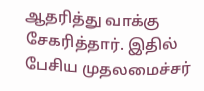ஆதரித்து வாக்கு சேகரித்தார். இதில் பேசிய முதலமைச்சர்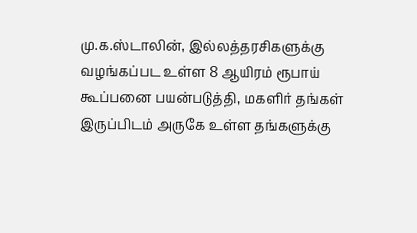மு.க.ஸ்டாலின், இல்லத்தரசிகளுக்கு வழங்கப்பட உள்ள 8 ஆயிரம் ரூபாய் கூப்பனை பயன்படுத்தி, மகளிர் தங்கள் இருப்பிடம் அருகே உள்ள தங்களுக்கு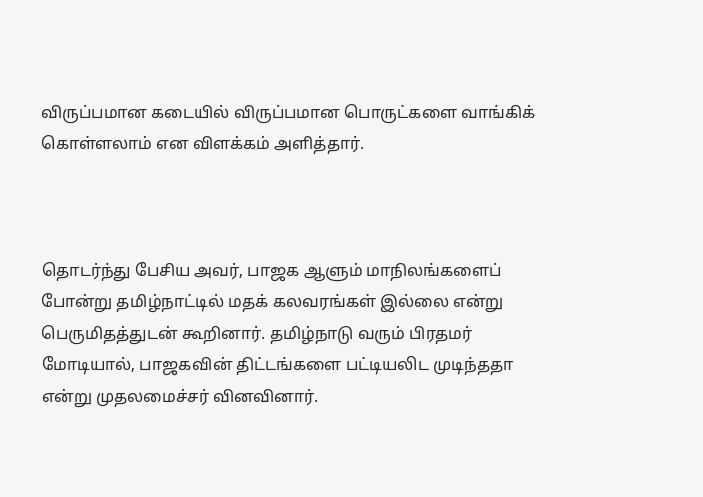விருப்பமான கடையில் விருப்பமான பொருட்களை வாங்கிக் கொள்ளலாம் என விளக்கம் அளித்தார்.



தொடர்ந்து பேசிய அவர், பாஜக ஆளும் மாநிலங்களைப் போன்று தமிழ்நாட்டில் மதக் கலவரங்கள் இல்லை என்று பெருமிதத்துடன் கூறினார். தமிழ்நாடு வரும் பிரதமர் மோடியால், பாஜகவின் திட்டங்களை பட்டியலிட முடிந்ததா என்று முதலமைச்சர் வினவினார்.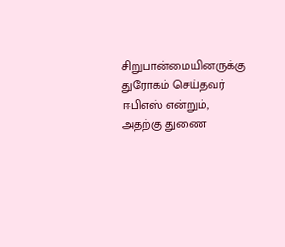சிறுபான்மையினருக்கு துரோகம் செய்தவர் ஈபிஎஸ் என்றும், அதற்கு துணை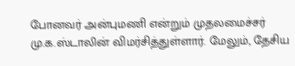போனவர் அன்புமணி என்றும் முதலமைச்சர் மு.க.ஸ்டாலின் விமர்சித்துள்ளார். மேலும், தேசிய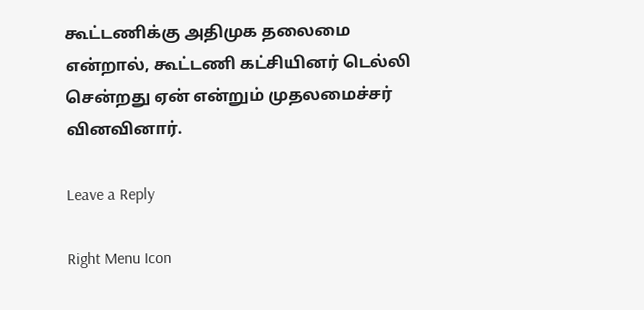கூட்டணிக்கு அதிமுக தலைமை என்றால், கூட்டணி கட்சியினர் டெல்லி சென்றது ஏன் என்றும் முதலமைச்சர் வினவினார்.

Leave a Reply

Right Menu Icon